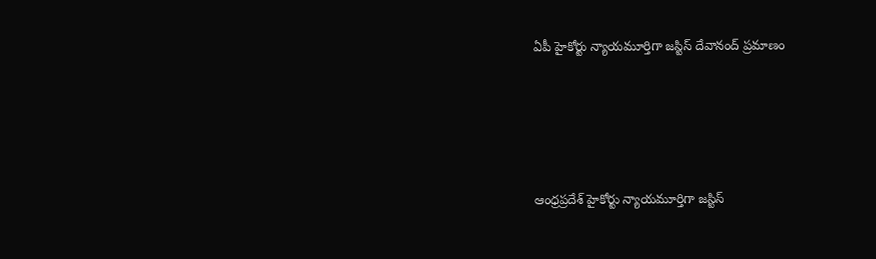ఏపీ హైకోర్టు న్యాయమూర్తిగా జస్టిస్ దేవానంద్ ప్రమాణం




ఆంధ్రప్రదేశ్ హైకోర్టు న్యాయమూర్తిగా జస్టిస్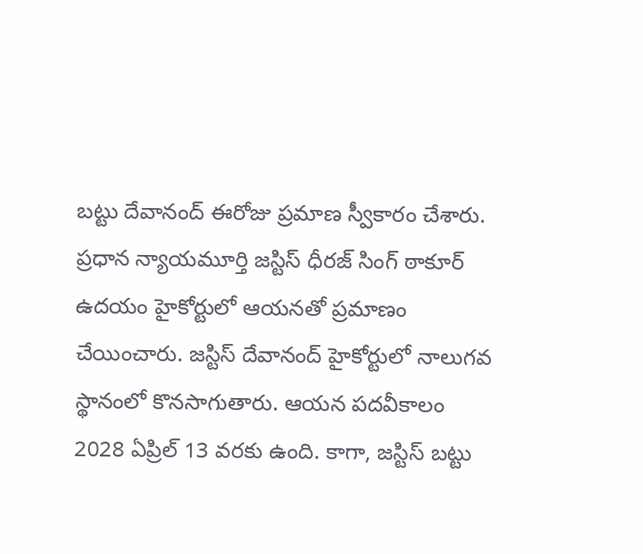బట్టు దేవానంద్ ఈరోజు ప్రమాణ స్వీకారం చేశారు. ప్రధాన న్యాయమూర్తి జస్టిస్ ధీరజ్ సింగ్ ఠాకూర్ ఉదయం హైకోర్టులో ఆయనతో ప్రమాణం చేయించారు. జస్టిస్ దేవానంద్ హైకోర్టులో నాలుగవ స్థానంలో కొనసాగుతారు. ఆయన పదవీకాలం 2028 ఏప్రిల్ 13 వరకు ఉంది. కాగా, జస్టిస్ బట్టు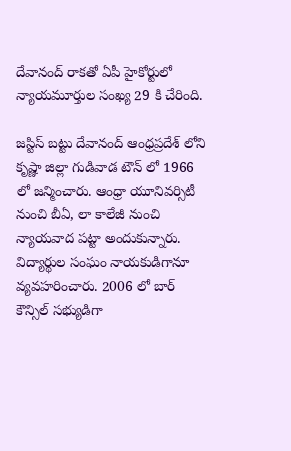దేవానంద్ రాకతో ఏపీ హైకోర్టులో న్యాయమూర్తుల సంఖ్య 29 కి చేరింది.

జస్టిస్ బట్టు దేవానంద్ ఆంధ్రప్రదేశ్ లోని కృష్ణా జిల్లా గుడివాడ టౌన్ లో 1966 లో జన్మించారు. ఆంధ్రా యూనివర్సిటీ నుంచి బీఏ, లా కాలేజీ నుంచి న్యాయవాద పట్టా అందుకున్నారు. విద్యార్థుల సంఘం నాయకుడిగానూ వ్యవహరించారు. 2006 లో బార్ కౌన్సిల్ సభ్యుడిగా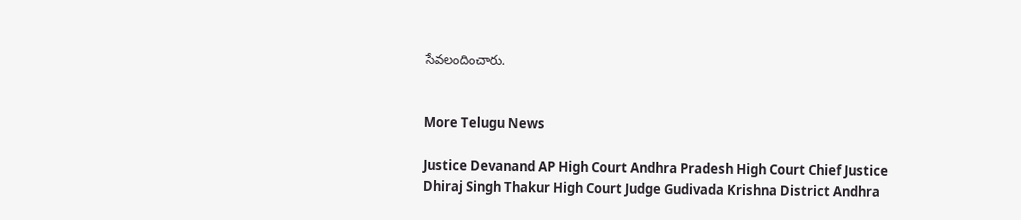సేవలందించారు.


More Telugu News

Justice Devanand AP High Court Andhra Pradesh High Court Chief Justice Dhiraj Singh Thakur High Court Judge Gudivada Krishna District Andhra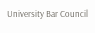University Bar Council